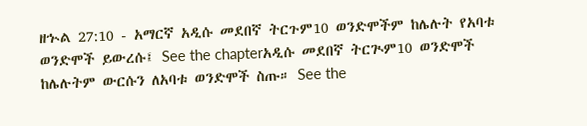ዘኍል 27:10 - አማርኛ አዲሱ መደበኛ ትርጉም10 ወንድሞችም ከሌሉት የአባቱ ወንድሞች ይውረሱ፤ See the chapterአዲሱ መደበኛ ትርጒም10 ወንድሞች ከሌሉትም ውርሱን ለአባቱ ወንድሞች ስጡ። See the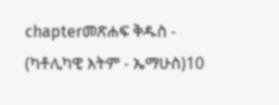chapterመጽሐፍ ቅዱስ - (ካቶሊካዊ እትም - ኤማሁስ)10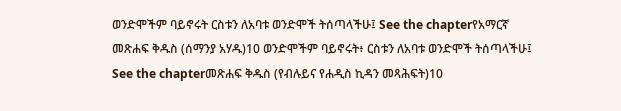ወንድሞችም ባይኖሩት ርስቱን ለአባቱ ወንድሞች ትሰጣላችሁ፤ See the chapterየአማርኛ መጽሐፍ ቅዱስ (ሰማንያ አሃዱ)10 ወንድሞችም ባይኖሩት፥ ርስቱን ለአባቱ ወንድሞች ትሰጣላችሁ፤ See the chapterመጽሐፍ ቅዱስ (የብሉይና የሐዲስ ኪዳን መጻሕፍት)10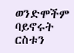ወንድሞችም ባይኖሩት ርስቱን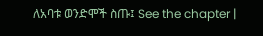ለአባቱ ወንድሞች ስጡ፤ See the chapter |